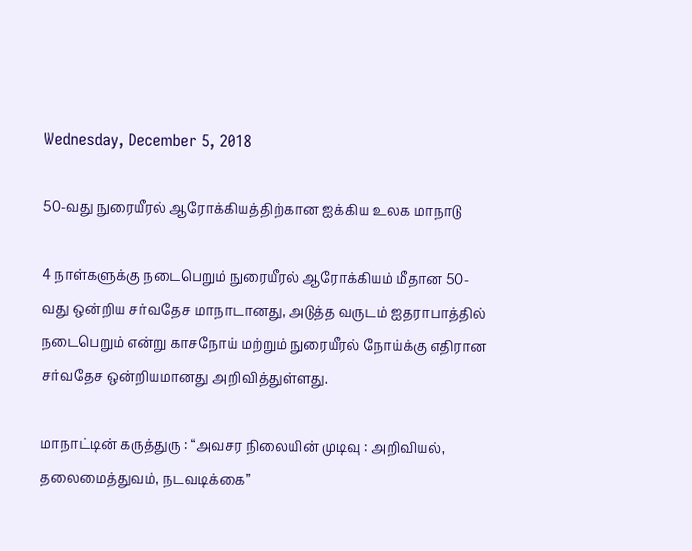Wednesday, December 5, 2018

50-வது நுரையீரல் ஆரோக்கியத்திற்கான ஐக்கிய உலக மாநாடு

4 நாள்களுக்கு நடைபெறும் நுரையீரல் ஆரோக்கியம் மீதான 50-வது ஒன்றிய சர்வதேச மாநாடானது, அடுத்த வருடம் ஐதராபாத்தில் நடைபெறும் என்று காசநோய் மற்றும் நுரையீரல் நோய்க்கு எதிரான சர்வதேச ஒன்றியமானது அறிவித்துள்ளது.

மாநாட்டின் கருத்துரு : “அவசர நிலையின் முடிவு : அறிவியல், தலைமைத்துவம், நடவடிக்கை”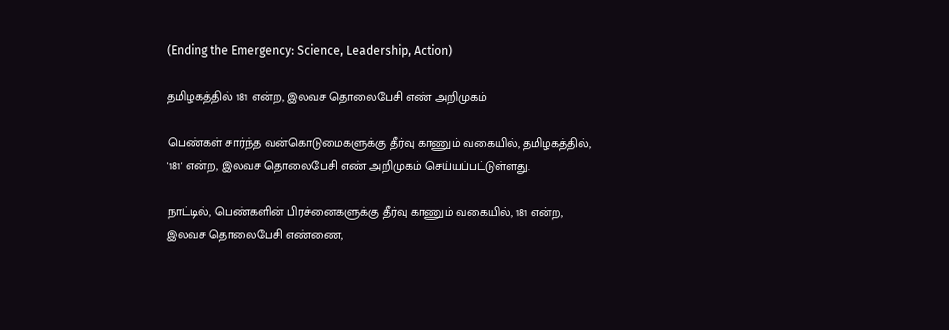(Ending the Emergency: Science, Leadership, Action)

தமிழகத்தில் 181 என்ற, இலவச தொலைபேசி எண் அறிமுகம்

பெண்கள் சார்ந்த வன்கொடுமைகளுக்கு தீர்வு காணும் வகையில், தமிழகத்தில், '181' என்ற, இலவச தொலைபேசி எண் அறிமுகம் செய்யப்பட்டுள்ளது.

நாட்டில், பெண்களின் பிரச்னைகளுக்கு தீர்வு காணும் வகையில், 181 என்ற, இலவச தொலைபேசி எண்ணை,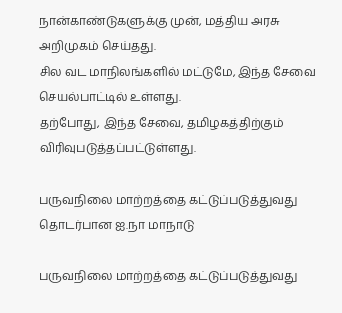நான்காண்டுகளுக்கு முன், மத்திய அரசு அறிமுகம் செய்தது.
சில வட மாநிலங்களில் மட்டுமே, இந்த சேவை செயல்பாட்டில் உள்ளது.
தற்போது, இந்த சேவை, தமிழகத்திற்கும் விரிவுபடுத்தப்பட்டுள்ளது.

பருவநிலை மாற்றத்தை கட்டுப்படுத்துவது தொடர்பான ஐ.நா மாநாடு

பருவநிலை மாற்றத்தை கட்டுப்படுத்துவது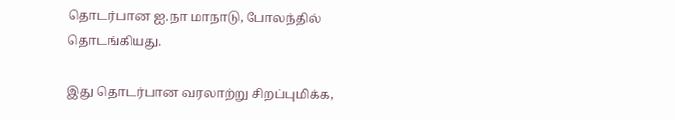தொடர்பான ஐ.நா மாநாடு, போலந்தில் தொடங்கியது.

இது தொடர்பான வரலாற்று சிறப்புமிக்க,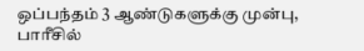ஒப்பந்தம் 3 ஆண்டுகளுக்கு முன்பு, பாரீசில்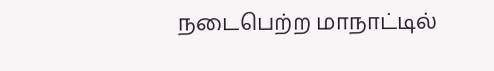நடைபெற்ற மாநாட்டில்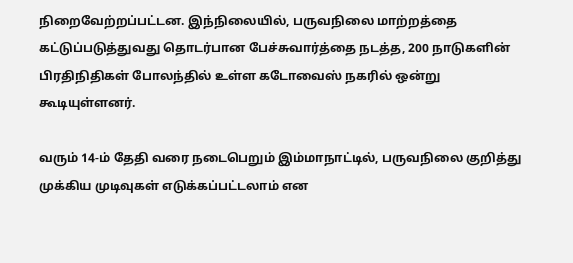நிறைவேற்றப்பட்டன. இந்நிலையில், பருவநிலை மாற்றத்தை கட்டுப்படுத்துவது தொடர்பான பேச்சுவார்த்தை நடத்த, 200 நாடுகளின் பிரதிநிதிகள் போலந்தில் உள்ள கடோவைஸ் நகரில் ஒன்று கூடியுள்ளனர்.

வரும் 14-ம் தேதி வரை நடைபெறும் இம்மாநாட்டில், பருவநிலை குறித்து முக்கிய முடிவுகள் எடுக்கப்பட்டலாம் என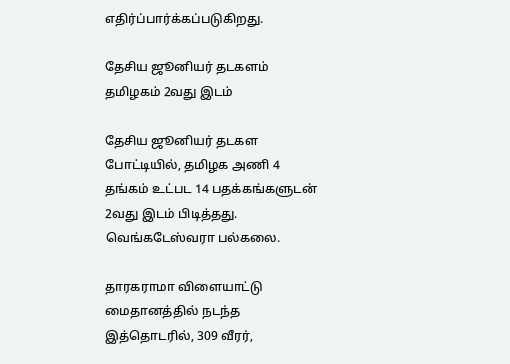எதிர்ப்பார்க்கப்படுகிறது.

தேசிய ஜூனியர் தடகளம் தமிழகம் 2வது இடம்

தேசிய ஜூனியர் தடகள போட்டியில், தமிழக அணி 4 தங்கம் உட்பட 14 பதக்கங்களுடன் 2வது இடம் பிடித்தது.  வெங்கடேஸ்வரா பல்கலை.

தாரகராமா விளையாட்டு மைதானத்தில் நடந்த இத்தொடரில், 309 வீரர்,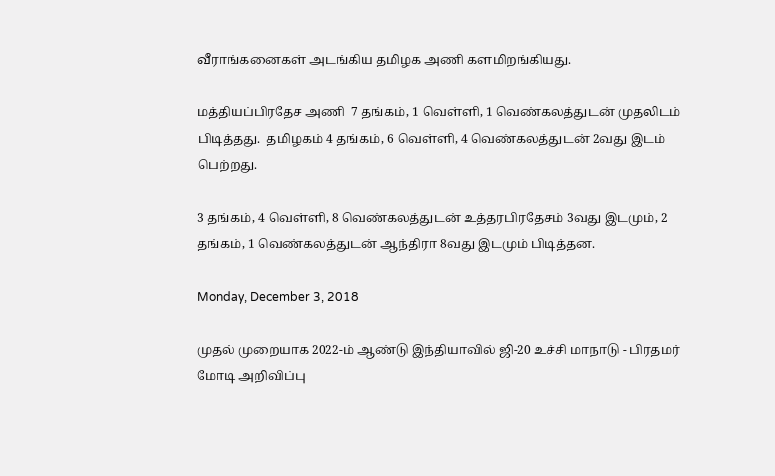வீராங்கனைகள் அடங்கிய தமிழக அணி களமிறங்கியது.

மத்தியப்பிரதேச அணி  7 தங்கம், 1 வெள்ளி, 1 வெண்கலத்துடன் முதலிடம் பிடித்தது.  தமிழகம் 4 தங்கம், 6 வெள்ளி, 4 வெண்கலத்துடன் 2வது இடம் பெற்றது.

3 தங்கம், 4 வெள்ளி, 8 வெண்கலத்துடன் உத்தரபிரதேசம் 3வது இடமும், 2 தங்கம், 1 வெண்கலத்துடன் ஆந்திரா 8வது இடமும் பிடித்தன.

Monday, December 3, 2018

முதல் முறையாக 2022-ம் ஆண்டு இந்தியாவில் ஜி-20 உச்சி மாநாடு - பிரதமர் மோடி அறிவிப்பு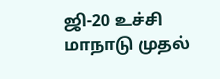ஜி-20 உச்சி மாநாடு முதல்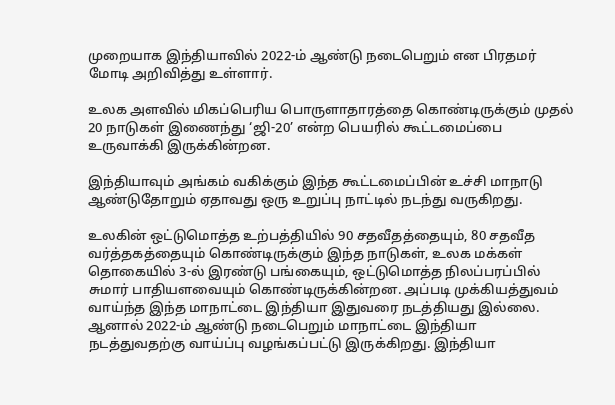முறையாக இந்தியாவில் 2022-ம் ஆண்டு நடைபெறும் என பிரதமர் மோடி அறிவித்து உள்ளார்.

உலக அளவில் மிகப்பெரிய பொருளாதாரத்தை கொண்டிருக்கும் முதல் 20 நாடுகள் இணைந்து ‘ஜி-20’ என்ற பெயரில் கூட்டமைப்பை உருவாக்கி இருக்கின்றன.

இந்தியாவும் அங்கம் வகிக்கும் இந்த கூட்டமைப்பின் உச்சி மாநாடு ஆண்டுதோறும் ஏதாவது ஒரு உறுப்பு நாட்டில் நடந்து வருகிறது.

உலகின் ஒட்டுமொத்த உற்பத்தியில் 90 சதவீதத்தையும், 80 சதவீத வர்த்தகத்தையும் கொண்டிருக்கும் இந்த நாடுகள், உலக மக்கள் தொகையில் 3-ல் இரண்டு பங்கையும், ஒட்டுமொத்த நிலப்பரப்பில் சுமார் பாதியளவையும் கொண்டிருக்கின்றன. அப்படி முக்கியத்துவம் வாய்ந்த இந்த மாநாட்டை இந்தியா இதுவரை நடத்தியது இல்லை. ஆனால் 2022-ம் ஆண்டு நடைபெறும் மாநாட்டை இந்தியா நடத்துவதற்கு வாய்ப்பு வழங்கப்பட்டு இருக்கிறது. இந்தியா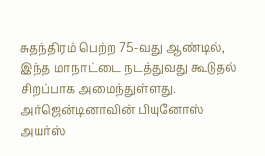சுதந்திரம் பெற்ற 75-வது ஆண்டில், இந்த மாநாட்டை நடத்துவது கூடுதல் சிறப்பாக அமைந்துள்ளது.
அர்ஜென்டினாவின் பியுனோஸ் அயர்ஸ்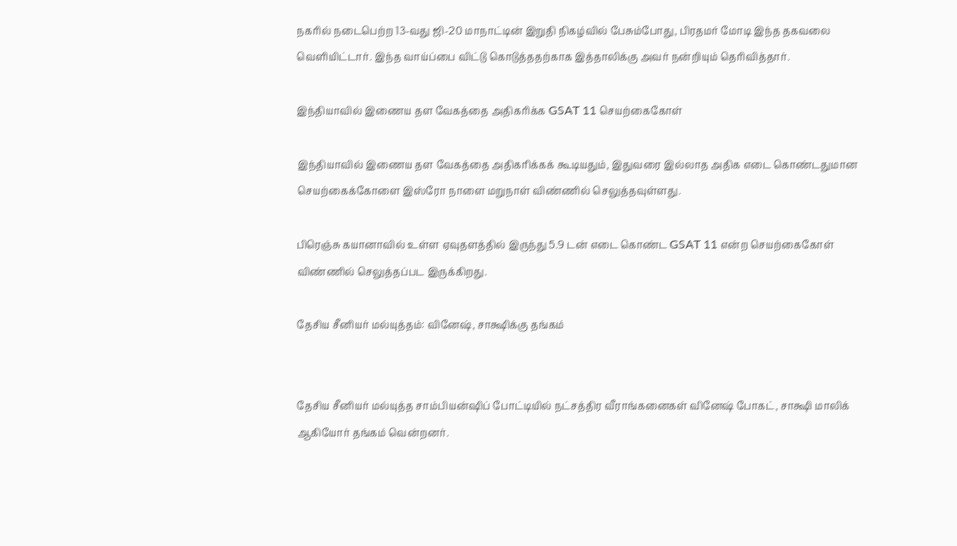நகரில் நடைபெற்ற 13-வது ஜி-20 மாநாட்டின் இறுதி நிகழ்வில் பேசும்போது, பிரதமர் மோடி இந்த தகவலை வெளியிட்டார். இந்த வாய்ப்பை விட்டு கொடுத்ததற்காக இத்தாலிக்கு அவர் நன்றியும் தெரிவித்தார்.

இந்தியாவில் இணைய தள வேகத்தை அதிகரிக்க GSAT 11 செயற்கைகோள்

இந்தியாவில் இணைய தள வேகத்தை அதிகரிக்கக் கூடியதும், இதுவரை இல்லாத அதிக எடை கொண்டதுமான செயற்கைக்கோளை இஸ்ரோ நாளை மறுநாள் விண்ணில் செலுத்தவுள்ளது.

பிரெஞ்சு கயானாவில் உள்ள ஏவுதளத்தில் இருந்து 5.9 டன் எடை கொண்ட GSAT 11 என்ற செயற்கைகோள் விண்ணில் செலுத்தப்பட இருக்கிறது.

தேசிய சீனியர் மல்யுத்தம்: வினேஷ், சாக்ஷிக்கு தங்கம்


தேசிய சீனியர் மல்யுத்த சாம்பியன்ஷிப் போட்டியில் நட்சத்திர வீராங்கனைகள் வினேஷ் போகட், சாக்ஷி மாலிக் ஆகியோர் தங்கம் வென்றனர்.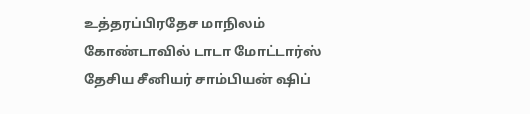உத்தரப்பிரதேச மாநிலம் கோண்டாவில் டாடா மோட்டார்ஸ் தேசிய சீனியர் சாம்பியன் ஷிப்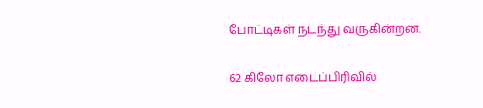போட்டிகள் நடந்து வருகின்றன.

62 கிலோ எடைப்பிரிவில்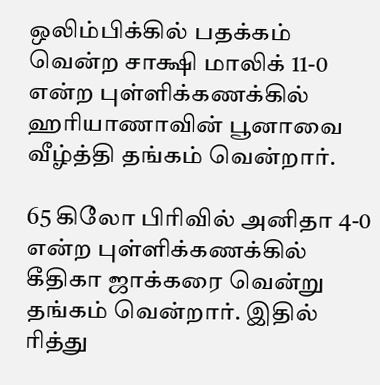ஒலிம்பிக்கில் பதக்கம் வென்ற சாக்ஷி மாலிக் 11-0 என்ற புள்ளிக்கணக்கில் ஹரியாணாவின் பூனாவை வீழ்த்தி தங்கம் வென்றார்.

65 கிலோ பிரிவில் அனிதா 4-0 என்ற புள்ளிக்கணக்கில் கீதிகா ஜாக்கரை வென்று தங்கம் வென்றார். இதில் ரித்து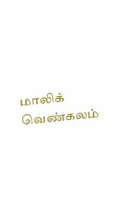மாலிக் வெண்கலம்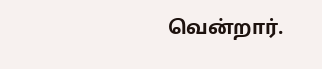வென்றார்.